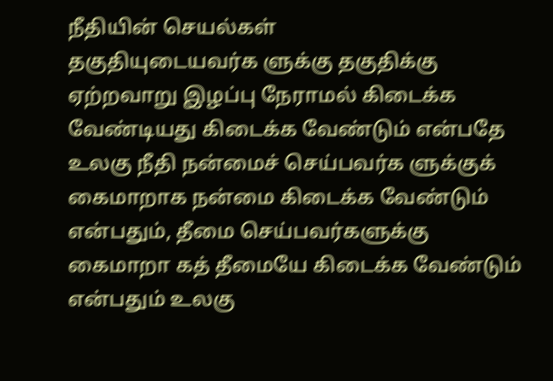நீதியின் செயல்கள்
தகுதியுடையவர்க ளுக்கு தகுதிக்கு ஏற்றவாறு இழப்பு நேராமல் கிடைக்க வேண்டியது கிடைக்க வேண்டும் என்பதே உலகு நீதி நன்மைச் செய்பவர்க ளுக்குக் கைமாறாக நன்மை கிடைக்க வேண்டும் என்பதும், தீமை செய்பவர்களுக்கு கைமாறா கத் தீமையே கிடைக்க வேண்டும் என்பதும் உலகு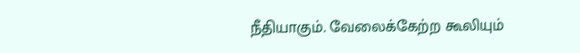நீதியாகும். வேலைக்கேற்ற கூலியும்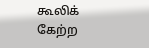கூலிக் கேற்ற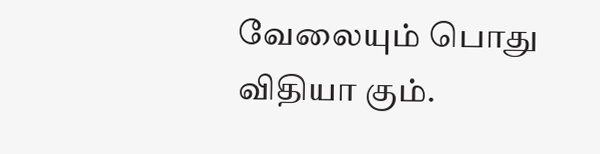வேலையும் பொது விதியா கும்.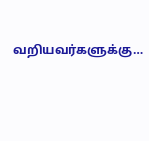வறியவர்களுக்கு…